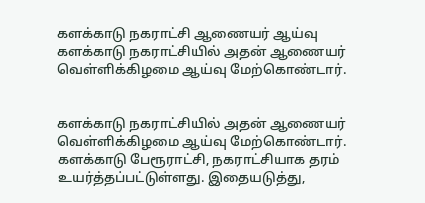களக்காடு நகராட்சி ஆணையர் ஆய்வு
களக்காடு நகராட்சியில் அதன் ஆணையர் வெள்ளிக்கிழமை ஆய்வு மேற்கொண்டார்.


களக்காடு நகராட்சியில் அதன் ஆணையர் வெள்ளிக்கிழமை ஆய்வு மேற்கொண்டார்.
களக்காடு பேரூராட்சி, நகராட்சியாக தரம் உயர்த்தப்பட்டுள்ளது. இதையடுத்து,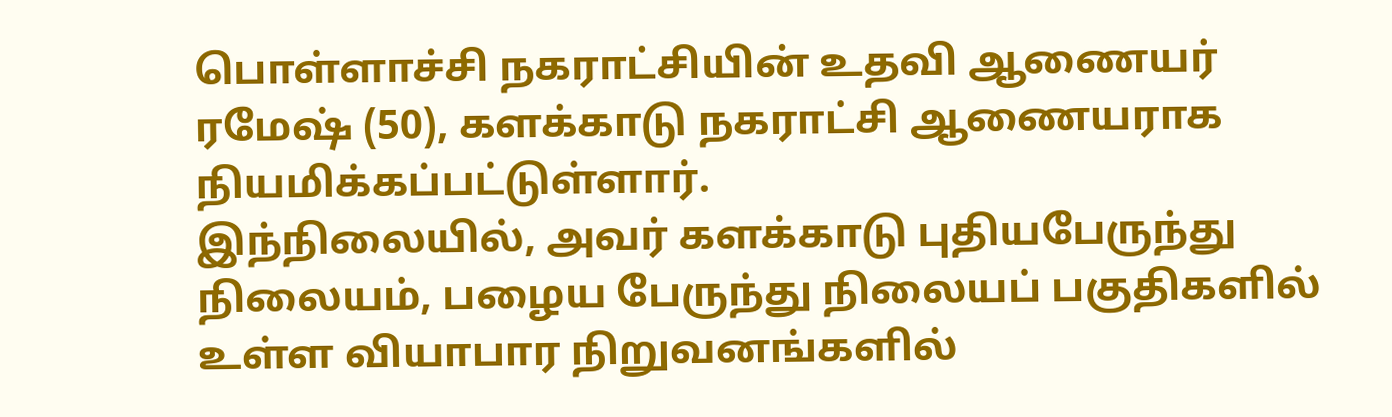பொள்ளாச்சி நகராட்சியின் உதவி ஆணையர் ரமேஷ் (50), களக்காடு நகராட்சி ஆணையராக நியமிக்கப்பட்டுள்ளார்.
இந்நிலையில், அவர் களக்காடு புதியபேருந்து நிலையம், பழைய பேருந்து நிலையப் பகுதிகளில் உள்ள வியாபார நிறுவனங்களில்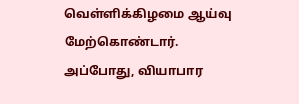வெள்ளிக்கிழமை ஆய்வு மேற்கொண்டார்.
அப்போது, வியாபார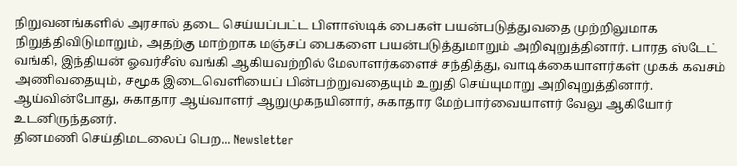நிறுவனங்களில் அரசால் தடை செய்யப்பட்ட பிளாஸ்டிக் பைகள் பயன்படுத்துவதை முற்றிலுமாக நிறுத்திவிடுமாறும், அதற்கு மாற்றாக மஞ்சப் பைகளை பயன்படுத்துமாறும் அறிவுறுத்தினார். பாரத ஸ்டேட் வங்கி, இந்தியன் ஓவர்சீஸ் வங்கி ஆகியவற்றில் மேலாளர்களைச் சந்தித்து, வாடிக்கையாளர்கள் முகக் கவசம் அணிவதையும், சமூக இடைவெளியைப் பின்பற்றுவதையும் உறுதி செய்யுமாறு அறிவுறுத்தினார்.
ஆய்வின்போது, சுகாதார ஆய்வாளர் ஆறுமுகநயினார், சுகாதார மேற்பார்வையாளர் வேலு ஆகியோர் உடனிருந்தனர்.
தினமணி செய்திமடலைப் பெற... Newsletter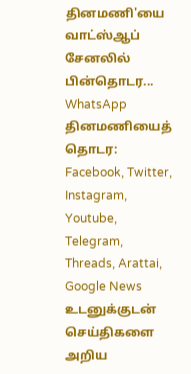தினமணி'யை வாட்ஸ்ஆப் சேனலில் பின்தொடர... WhatsApp
தினமணியைத் தொடர: Facebook, Twitter, Instagram, Youtube, Telegram, Threads, Arattai, Google News
உடனுக்குடன் செய்திகளை அறிய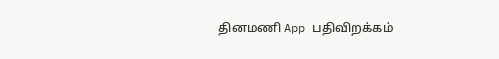தினமணி App பதிவிறக்கம்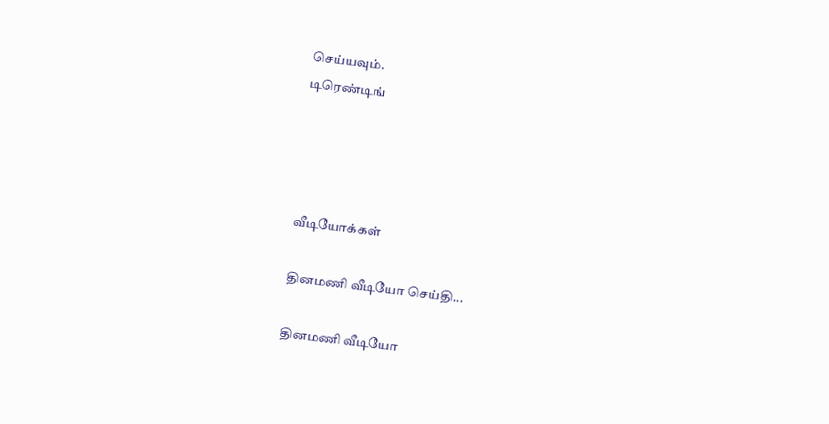செய்யவும்.
டிரெண்டிங்




வீடியோக்கள்

தினமணி வீடியோ செய்தி...

தினமணி வீடியோ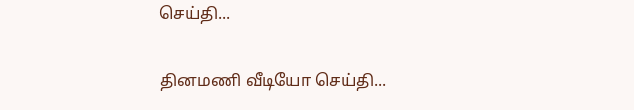செய்தி...

தினமணி வீடியோ செய்தி...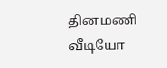தினமணி வீடியோ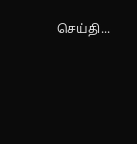செய்தி...